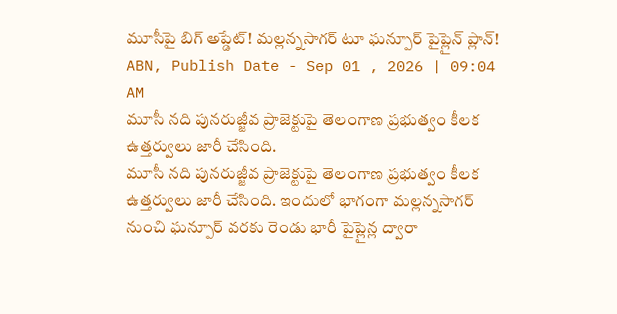మూసీపై బిగ్ అప్డేట్! మల్లన్నసాగర్ టూ ఘన్పూర్ పైప్లైన్ ప్లాన్!
ABN, Publish Date - Sep 01 , 2026 | 09:04 AM
మూసీ నది పునరుజ్జీవ ప్రాజెక్టుపై తెలంగాణ ప్రభుత్వం కీలక ఉత్తర్వులు జారీ చేసింది.
మూసీ నది పునరుజ్జీవ ప్రాజెక్టుపై తెలంగాణ ప్రభుత్వం కీలక ఉత్తర్వులు జారీ చేసింది. ఇందులో భాగంగా మల్లన్నసాగర్ నుంచి ఘన్పూర్ వరకు రెండు భారీ పైప్లైన్ల ద్వారా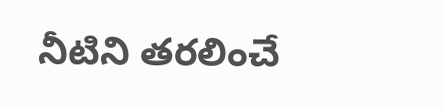నీటిని తరలించే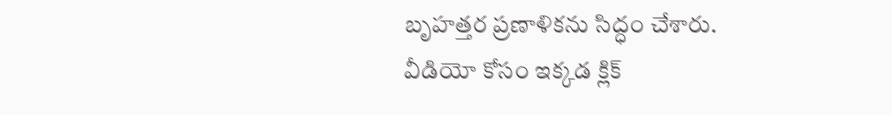బృహత్తర ప్రణాళికను సిద్ధం చేశారు.
వీడియో కోసం ఇక్కడ క్లిక్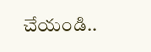చేయండి..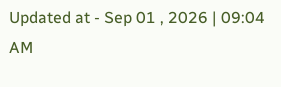Updated at - Sep 01 , 2026 | 09:04 AM